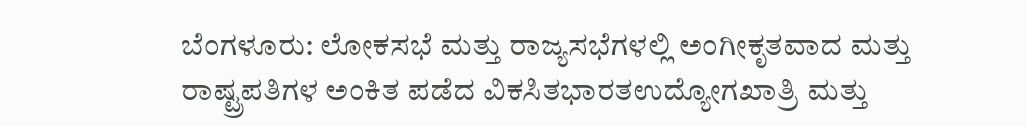ಬೆಂಗಳೂರು: ಲೋಕಸಭೆ ಮತ್ತು ರಾಜ್ಯಸಭೆಗಳಲ್ಲಿ ಅಂಗೀಕೃತವಾದ ಮತ್ತು ರಾಷ್ಟ್ರಪತಿಗಳ ಅಂಕಿತ ಪಡೆದ ವಿಕಸಿತಭಾರತಉದ್ಯೋಗಖಾತ್ರಿ ಮತ್ತು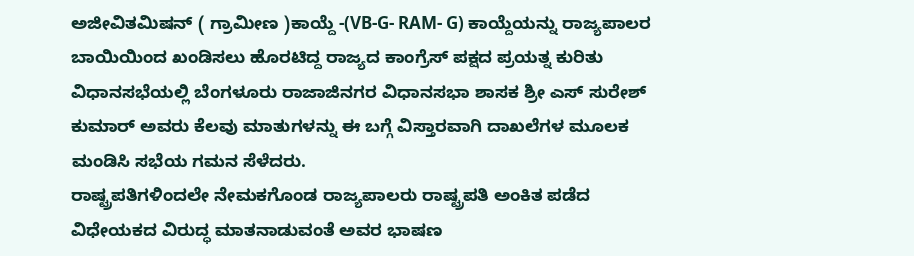ಅಜೀವಿತಮಿಷನ್ ( ಗ್ರಾಮೀಣ )ಕಾಯ್ದೆ -(VB-G- RAM- G) ಕಾಯ್ದೆಯನ್ನು ರಾಜ್ಯಪಾಲರ ಬಾಯಿಯಿಂದ ಖಂಡಿಸಲು ಹೊರಟಿದ್ದ ರಾಜ್ಯದ ಕಾಂಗ್ರೆಸ್ ಪಕ್ಷದ ಪ್ರಯತ್ನ ಕುರಿತು ವಿಧಾನಸಭೆಯಲ್ಲಿ ಬೆಂಗಳೂರು ರಾಜಾಜಿನಗರ ವಿಧಾನಸಭಾ ಶಾಸಕ ಶ್ರೀ ಎಸ್ ಸುರೇಶ್ ಕುಮಾರ್ ಅವರು ಕೆಲವು ಮಾತುಗಳನ್ನು ಈ ಬಗ್ಗೆ ವಿಸ್ತಾರವಾಗಿ ದಾಖಲೆಗಳ ಮೂಲಕ ಮಂಡಿಸಿ ಸಭೆಯ ಗಮನ ಸೆಳೆದರು.
ರಾಷ್ಟ್ರಪತಿಗಳಿಂದಲೇ ನೇಮಕಗೊಂಡ ರಾಜ್ಯಪಾಲರು ರಾಷ್ಟ್ರಪತಿ ಅಂಕಿತ ಪಡೆದ ವಿಧೇಯಕದ ವಿರುದ್ಧ ಮಾತನಾಡುವಂತೆ ಅವರ ಭಾಷಣ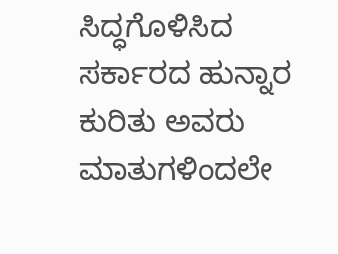ಸಿದ್ಧಗೊಳಿಸಿದ ಸರ್ಕಾರದ ಹುನ್ನಾರ ಕುರಿತು ಅವರು ಮಾತುಗಳಿಂದಲೇ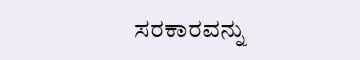ಸರಕಾರವನ್ನು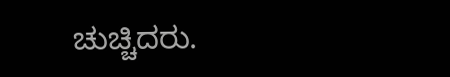ಚುಚ್ಚಿದರು.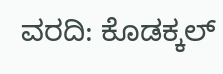ವರದಿ: ಕೊಡಕ್ಕಲ್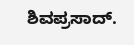ಶಿವಪ್ರಸಾದ್.